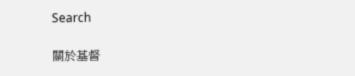Search

關於基督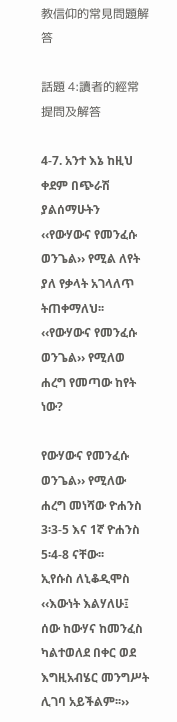教信仰的常見問題解答

話題 4:讀者的經常提問及解答

4-7. አንተ እኔ ከዚህ ቀደም በጭራሽ ያልሰማሁትን ‹‹የውሃውና የመንፈሱ ወንጌል›› የሚል ለየት ያለ የቃላት አገላለጥ ትጠቀማለህ፡፡ ‹‹የውሃውና የመንፈሱ ወንጌል›› የሚለወ ሐረግ የመጣው ከየት ነው?

የውሃውና የመንፈሱ ወንጌል›› የሚለው ሐረግ መነሻው ዮሐንስ 3፡3-5 እና 1ኛ ዮሐንስ 5፡4-8 ናቸው፡፡
ኢየሱስ ለኒቆዲሞስ ‹‹እውነት እልሃለሁ፤ ሰው ከውሃና ከመንፈስ ካልተወለደ በቀር ወደ እግዚአብሄር መንግሥት ሊገባ አይችልም፡፡››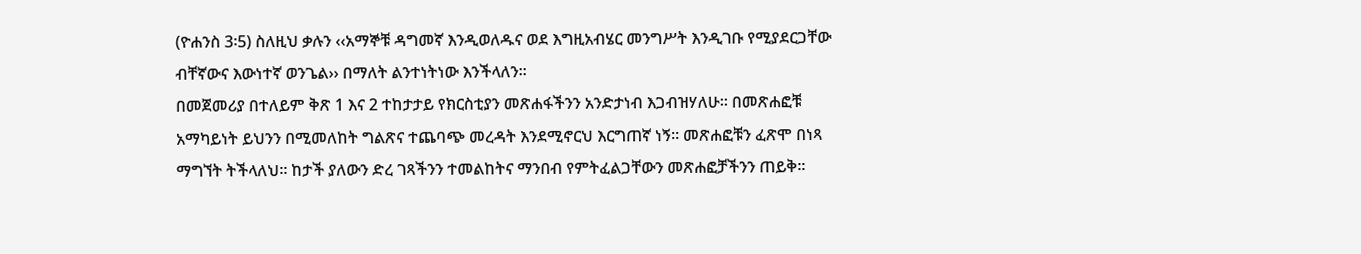(ዮሐንስ 3፡5) ስለዚህ ቃሉን ‹‹አማኞቹ ዳግመኛ እንዲወለዱና ወደ እግዚአብሄር መንግሥት እንዲገቡ የሚያደርጋቸው ብቸኛውና እውነተኛ ወንጌል›› በማለት ልንተነትነው እንችላለን፡፡
በመጀመሪያ በተለይም ቅጽ 1 እና 2 ተከታታይ የክርስቲያን መጽሐፋችንን አንድታነብ እጋብዝሃለሁ፡፡ በመጽሐፎቹ አማካይነት ይህንን በሚመለከት ግልጽና ተጨባጭ መረዳት እንደሚኖርህ እርግጠኛ ነኝ፡፡ መጽሐፎቹን ፈጽሞ በነጻ ማግኘት ትችላለህ፡፡ ከታች ያለውን ድረ ገጻችንን ተመልከትና ማንበብ የምትፈልጋቸውን መጽሐፎቻችንን ጠይቅ፡፡